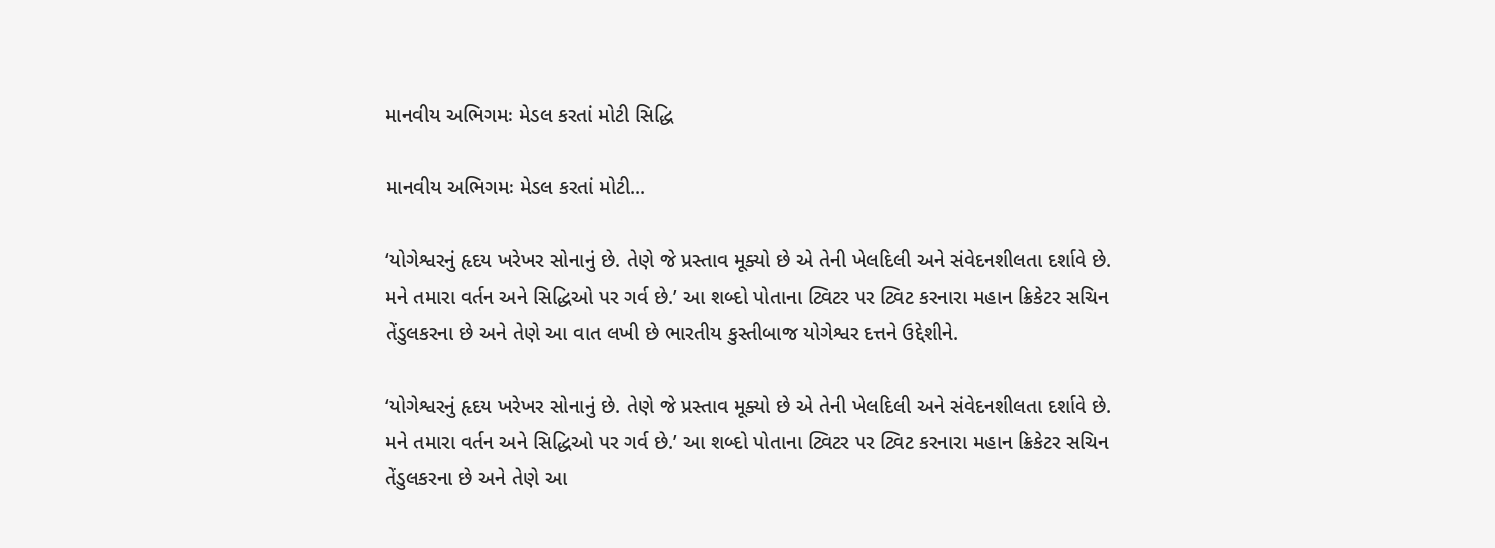માનવીય અભિગમઃ મેડલ કરતાં મોટી સિદ્ધિ

માનવીય અભિગમઃ મેડલ કરતાં મોટી...

‘યોગેશ્વરનું હૃદય ખરેખર સોનાનું છે. તેણે જે પ્રસ્તાવ મૂક્યો છે એ તેની ખેલદિલી અને સંવેદનશીલતા દર્શાવે છે. મને તમારા વર્તન અને સિદ્ધિઓ પર ગર્વ છે.’ આ શબ્દો પોતાના ટ્વિટર પર ટ્વિટ કરનારા મહાન ક્રિકેટર સચિન તેંડુલકરના છે અને તેણે આ વાત લખી છે ભારતીય કુસ્તીબાજ યોગેશ્વર દત્તને ઉદ્દેશીને.

‘યોગેશ્વરનું હૃદય ખરેખર સોનાનું છે. તેણે જે પ્રસ્તાવ મૂક્યો છે એ તેની ખેલદિલી અને સંવેદનશીલતા દર્શાવે છે. મને તમારા વર્તન અને સિદ્ધિઓ પર ગર્વ છે.’ આ શબ્દો પોતાના ટ્વિટર પર ટ્વિટ કરનારા મહાન ક્રિકેટર સચિન તેંડુલકરના છે અને તેણે આ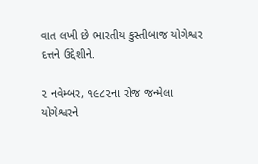વાત લખી છે ભારતીય કુસ્તીબાજ યોગેશ્વર દત્તને ઉદ્દેશીને.

૨ નવેમ્બર, ૧૯૮૨ના રોજ જન્મેલા યોગેશ્વરને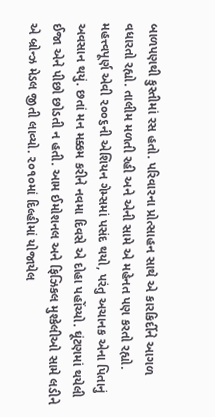બાળપણથી કુસ્તીમાં રસ હતો. પરિવારના પ્રોત્સાહન સાથે એ કારકિર્દીને આગળ વધારતો રહ્યો. તાલીમ મળતી રહી અને એની સામે એ મહેનત પણ કરતો રહ્યો.
મહત્ત્વપૂર્ણ એવી ૨૦૦૬ની એશિયન ગેમ્સમાં પસંદ થયો, પરંતુ અચાનક એના પિતાનું અવસાન થયું. છતાં મન મક્કમ કરીને નવમા દિવસે એ દોહા પહોંચ્યો. ઘૂંટણમાં થયેલી ઈજા એને પીછો છોડતી ન હતી. આમ ઈમોશનલ અને ફિઝિકલ મુશ્કેલીઓ સામે લડીને એ બ્રોન્ઝ મેડલ જીતી લાવ્યો. ૨૦૧૦માં દિલ્હીમાં યોજાયેલ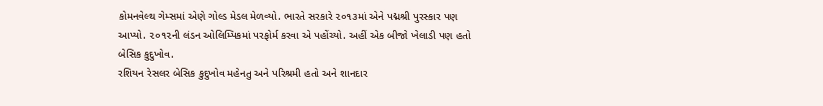કોમનવેલ્થ ગેમ્સમાં એણે ગોલ્ડ મેડલ મેળવ્યો. ભારતે સરકારે ૨૦૧૩માં એને પદ્મશ્રી પુરસ્કાર પણ આપ્યો. ૨૦૧૨ની લંડન ઓલિમ્પિકમાં પરફોર્મ કરવા એ પહોંચ્યો. અહીં એક બીજો ખેલાડી પણ હતો બેસિક કુદુખોવ.
રશિયન રેસલર બેસિક કુદુખોવ મહેનતુ અને પરિશ્રમી હતો અને શાનદાર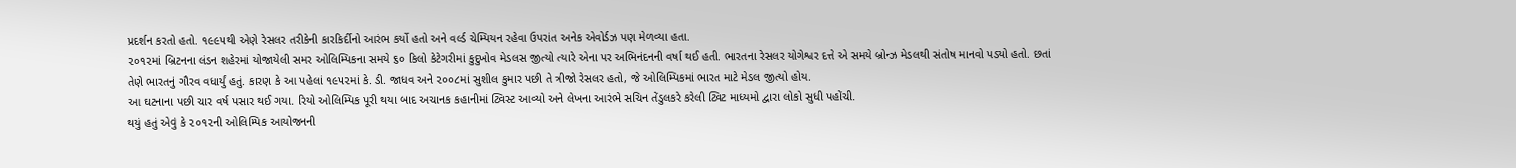પ્રદર્શન કરતો હતો. ૧૯૯૫થી એણે રેસલર તરીકેની કારકિર્દીનો આરંભ કર્યો હતો અને વર્લ્ડ ચેમ્પિયન રહેવા ઉપરાંત અનેક એવોર્ડઝ પણ મેળવ્યા હતા.
૨૦૧૨માં બ્રિટનના લંડન શહેરમાં યોજાયેલી સમર ઓલિમ્પિકના સમયે ૬૦ કિલો કેટેગરીમાં કુદુખોવ મેડલસ જીત્યો ત્યારે એના પર અભિનંદનની વર્ષા થઈ હતી. ભારતના રેસલર યોગેશ્વર દત્તે એ સમયે બ્રોન્ઝ મેડલથી સંતોષ માનવો પડ્યો હતો. છતાં તેણે ભારતનું ગૌરવ વધાર્યું હતું. કારણ કે આ પહેલાં ૧૯૫૨માં કે. ડી. જાધવ અને ૨૦૦૮માં સુશીલ કુમાર પછી તે ત્રીજો રેસલર હતો, જે ઓલિમ્પિકમાં ભારત માટે મેડલ જીત્યો હોય.
આ ઘટનાના પછી ચાર વર્ષ પસાર થઈ ગયા. રિયો ઓલિમ્પિક પૂરી થયા બાદ અચાનક કહાનીમાં ટ્વિસ્ટ આવ્યો અને લેખના આરંભે સચિન તેંડુલકરે કરેલી ટ્વિટ માધ્યમો દ્વારા લોકો સુધી પહોંચી.
થયું હતું એવું કે ૨૦૧૨ની ઓલિમ્પિક આયોજનની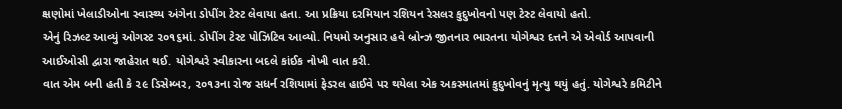ક્ષણોમાં ખેલાડીઓના સ્વાસ્થ્ય અંગેના ડોપીંગ ટેસ્ટ લેવાયા હતા. આ પ્રક્રિયા દરમિયાન રશિયન રેસલર કુદુખોવનો પણ ટેસ્ટ લેવાયો હતો.
એનું રિઝલ્ટ આવ્યું ઓગસ્ટ ૨૦૧૬માં. ડોપીંગ ટેસ્ટ પોઝિટિવ આવ્યો. નિયમો અનુસાર હવે બ્રોન્ઝ જીતનાર ભારતના યોગેશ્વર દત્તને એ એવોર્ડ આપવાની આઈઓસી દ્વારા જાહેરાત થઈ. યોગેશ્વરે સ્વીકારના બદલે કાંઈક નોખી વાત કરી.
વાત એમ બની હતી કે ૨૯ ડિસેમ્બર, ૨૦૧૩ના રોજ સધર્ન રશિયામાં ફેડરલ હાઈવે પર થયેલા એક અકસ્માતમાં કુદુખોવનું મૃત્યુ થયું હતું. યોગેશ્વરે કમિટીને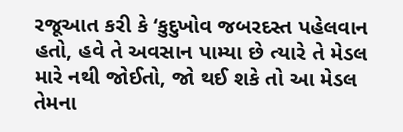રજૂઆત કરી કે ‘કુદુખોવ જબરદસ્ત પહેલવાન હતો, હવે તે અવસાન પામ્યા છે ત્યારે તે મેડલ મારે નથી જોઈતો, જો થઈ શકે તો આ મેડલ તેમના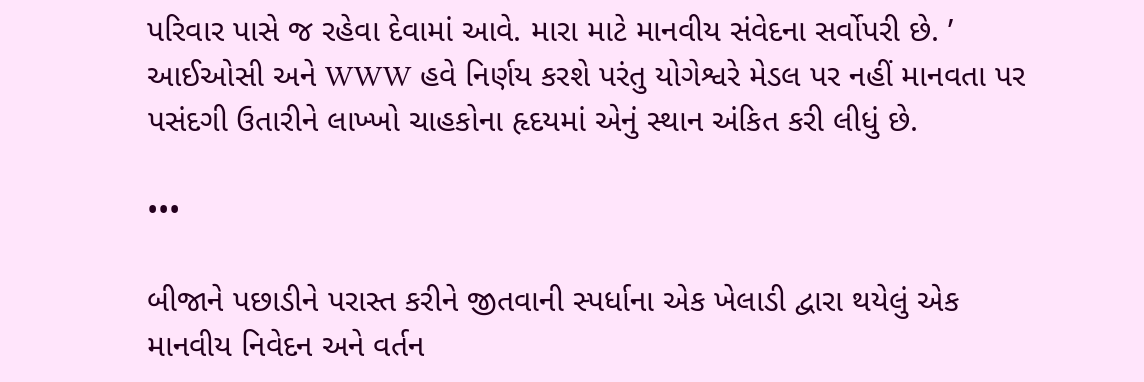પરિવાર પાસે જ રહેવા દેવામાં આવે. મારા માટે માનવીય સંવેદના સર્વોપરી છે. ’
આઈઓસી અને WWW હવે નિર્ણય કરશે પરંતુ યોગેશ્વરે મેડલ પર નહીં માનવતા પર પસંદગી ઉતારીને લાખ્ખો ચાહકોના હૃદયમાં એનું સ્થાન અંકિત કરી લીધું છે.

•••

બીજાને પછાડીને પરાસ્ત કરીને જીતવાની સ્પર્ધાના એક ખેલાડી દ્વારા થયેલું એક માનવીય નિવેદન અને વર્તન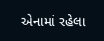એનામાં રહેલા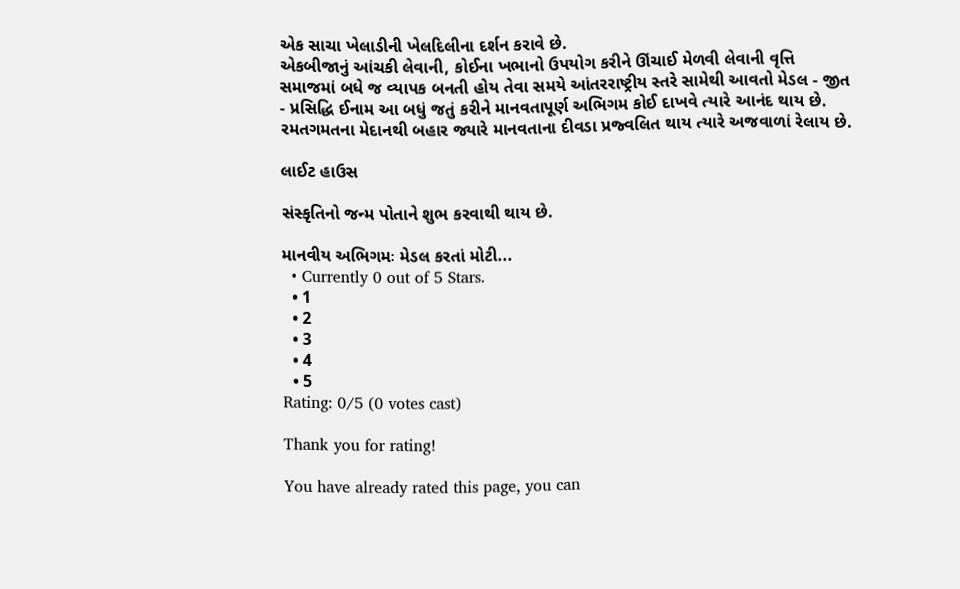એક સાચા ખેલાડીની ખેલદિલીના દર્શન કરાવે છે.
એકબીજાનું આંચકી લેવાની, કોઈના ખભાનો ઉપયોગ કરીને ઊંચાઈ મેળવી લેવાની વૃત્તિ સમાજમાં બધે જ વ્યાપક બનતી હોય તેવા સમયે આંતરરાષ્ટ્રીય સ્તરે સામેથી આવતો મેડલ - જીત - પ્રસિદ્ધિ ઈનામ આ બધું જતું કરીને માનવતાપૂર્ણ અભિગમ કોઈ દાખવે ત્યારે આનંદ થાય છે. રમતગમતના મેદાનથી બહાર જ્યારે માનવતાના દીવડા પ્રજ્વલિત થાય ત્યારે અજવાળાં રેલાય છે.

લાઈટ હાઉસ

સંસ્કૃતિનો જન્મ પોતાને શુભ કરવાથી થાય છે.

માનવીય અભિગમઃ મેડલ કરતાં મોટી...
  • Currently 0 out of 5 Stars.
  • 1
  • 2
  • 3
  • 4
  • 5
Rating: 0/5 (0 votes cast)

Thank you for rating!

You have already rated this page, you can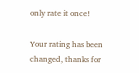only rate it once!

Your rating has been changed, thanks for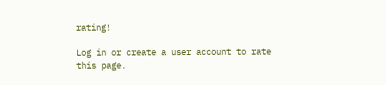rating!

Log in or create a user account to rate this page.